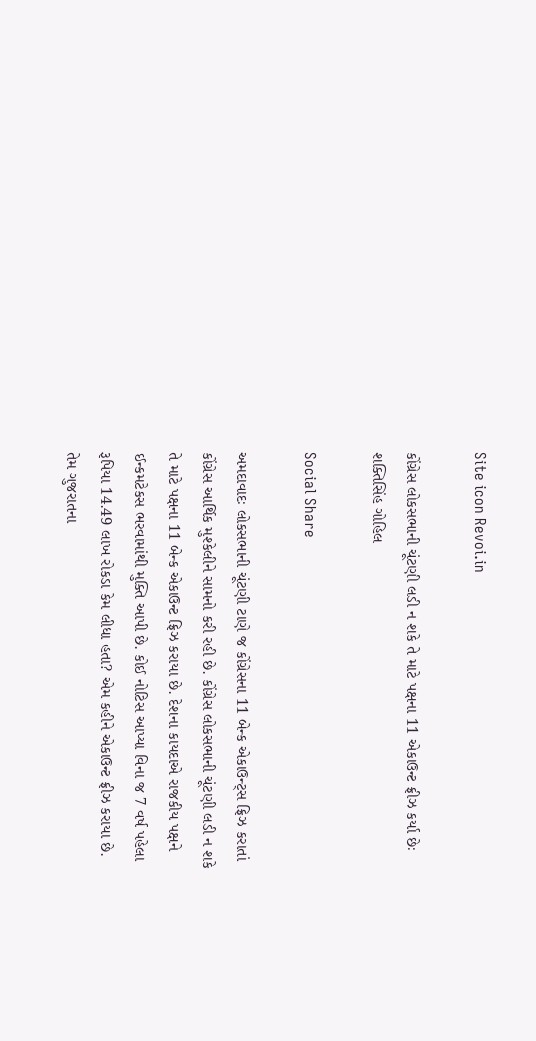Site icon Revoi.in

કોંગ્રેસ લોકસભાની ચૂંટણી લડી ન શકે તે માટે પક્ષના 11 એકાઉન્ટ ફ્રીઝ કર્યા છેઃ શક્તિસિંહ ગોહિલ

Social Share

અમદાવાદઃ લોકસભાની ચૂંટણી ટાણે જ કોંગ્રેસના 11 બેન્ક એકાઉન્ટ્સ ફ્રિઝ કરાતાં કોંગ્રેસ આર્થિક મુશ્કેલીને સામનો કરી રહી છે. કોંગ્રેસ લોકસભાની ચૂંટણી લડી ન શકે તે માટે પક્ષના 11 બેન્ક એકાઉન્ટ ફ્રિઝ કરાયા છે. દેશના કાયદાએ રાજકીય પક્ષને ઈન્કમટેકસ ભરવામાંથી મુક્તિ આપી છે. કોઈ નોટિસ આપ્યા વિના જ 7 વર્ષ પહેલા રૂપિયા 14.49 લાખ રોકડા કેમ લીધા હતા? એમ કહીને એકાઉન્ટ ફ્રીઝ કરાયા છે. તેમ ગુજરાતના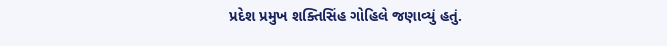પ્રદેશ પ્રમુખ શક્તિસિંહ ગોહિલે જણાવ્યું હતું.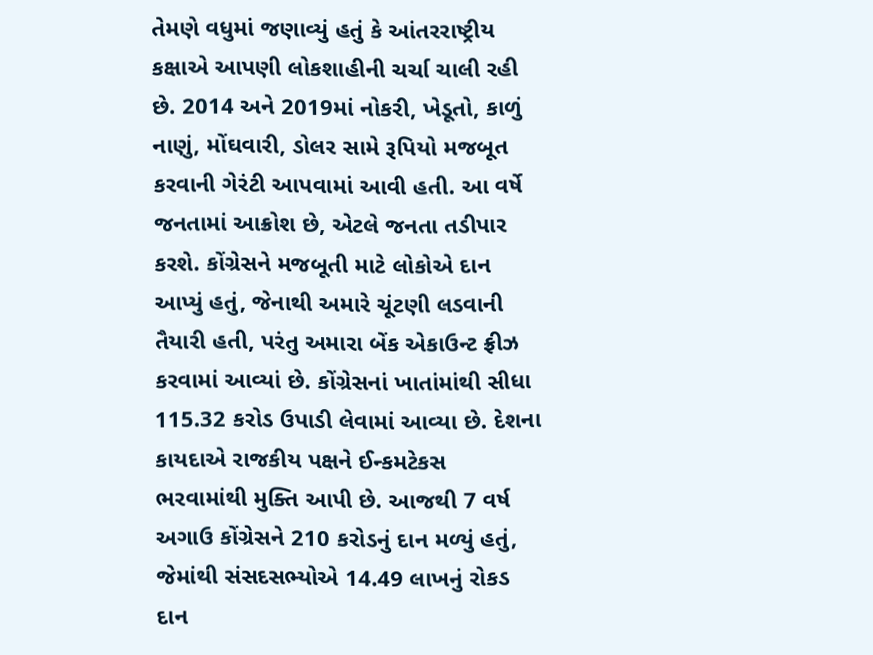તેમણે વધુમાં જણાવ્યું હતું કે આંતરરાષ્ટ્રીય કક્ષાએ આપણી લોકશાહીની ચર્ચા ચાલી રહી છે. 2014 અને 2019માં નોકરી, ખેડૂતો, કાળું નાણું, મોંઘવારી, ડોલર સામે રૂપિયો મજબૂત કરવાની ગેરંટી આપવામાં આવી હતી. આ વર્ષે જનતામાં આક્રોશ છે, એટલે જનતા તડીપાર કરશે. કોંગ્રેસને મજબૂતી માટે લોકોએ દાન આપ્યું હતું, જેનાથી અમારે ચૂંટણી લડવાની તૈયારી હતી, પરંતુ અમારા બેંક એકાઉન્ટ ફ્રીઝ કરવામાં આવ્યાં છે. કોંગ્રેસનાં ખાતાંમાંથી સીધા 115.32 કરોડ ઉપાડી લેવામાં આવ્યા છે. દેશના કાયદાએ રાજકીય પક્ષને ઈન્કમટેકસ ભરવામાંથી મુક્તિ આપી છે. આજથી 7 વર્ષ અગાઉ કોંગ્રેસને 210 કરોડનું દાન મળ્યું હતું, જેમાંથી સંસદસભ્યોએ 14.49 લાખનું રોકડ દાન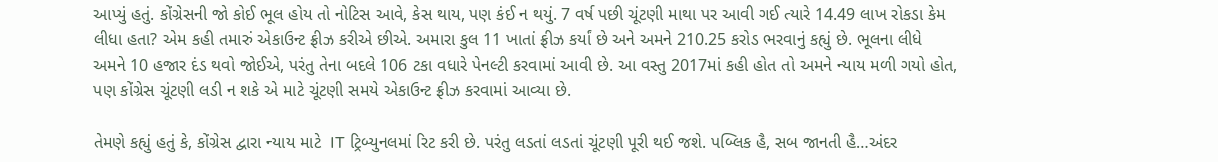આપ્યું હતું. કોંગ્રેસની જો કોઈ ભૂલ હોય તો નોટિસ આવે, કેસ થાય, પણ કંઈ ન થયું. 7 વર્ષ પછી ચૂંટણી માથા પર આવી ગઈ ત્યારે 14.49 લાખ રોકડા કેમ લીધા હતા? એમ કહી તમારું એકાઉન્ટ ફ્રીઝ કરીએ છીએ. અમારા કુલ 11 ખાતાં ફ્રીઝ કર્યાં છે અને અમને 210.25 કરોડ ભરવાનું કહ્યું છે. ભૂલના લીધે અમને 10 હજાર દંડ થવો જોઈએ, પરંતુ તેના બદલે 106 ટકા વધારે પેનલ્ટી કરવામાં આવી છે. આ વસ્તુ 2017માં કહી હોત તો અમને ન્યાય મળી ગયો હોત, પણ કોંગ્રેસ ચૂંટણી લડી ન શકે એ માટે ચૂંટણી સમયે એકાઉન્ટ ફ્રીઝ કરવામાં આવ્યા છે.

તેમણે કહ્યું હતું કે, કોંગ્રેસ દ્વારા ન્યાય માટે  IT ટ્રિબ્યુનલમાં રિટ કરી છે. પરંતુ લડતાં લડતાં ચૂંટણી પૂરી થઈ જશે. પબ્લિક હૈ, સબ જાનતી હૈ…અંદર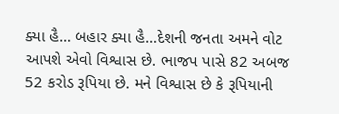ક્યા હૈ… બહાર ક્યા હૈ…દેશની જનતા અમને વોટ આપશે એવો વિશ્વાસ છે. ભાજપ પાસે 82 અબજ 52 કરોડ રૂપિયા છે. મને વિશ્વાસ છે કે રૂપિયાની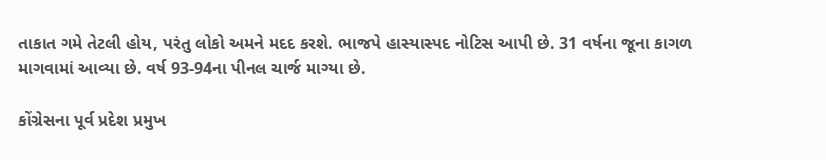તાકાત ગમે તેટલી હોય, પરંતુ લોકો અમને મદદ કરશે. ભાજપે હાસ્યાસ્પદ નોટિસ આપી છે. 31 વર્ષના જૂના કાગળ માગવામાં આવ્યા છે. વર્ષ 93-94ના પીનલ ચાર્જ માગ્યા છે.

કોંગ્રેસના પૂર્વ પ્રદેશ પ્રમુખ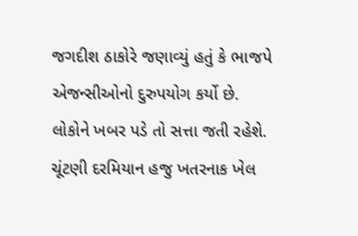જગદીશ ઠાકોરે જણાવ્યું હતું કે ભાજપે એજન્સીઓનો દુરુપયોગ કર્યો છે. લોકોને ખબર પડે તો સત્તા જતી રહેશે. ચૂંટણી દરમિયાન હજુ ખતરનાક ખેલ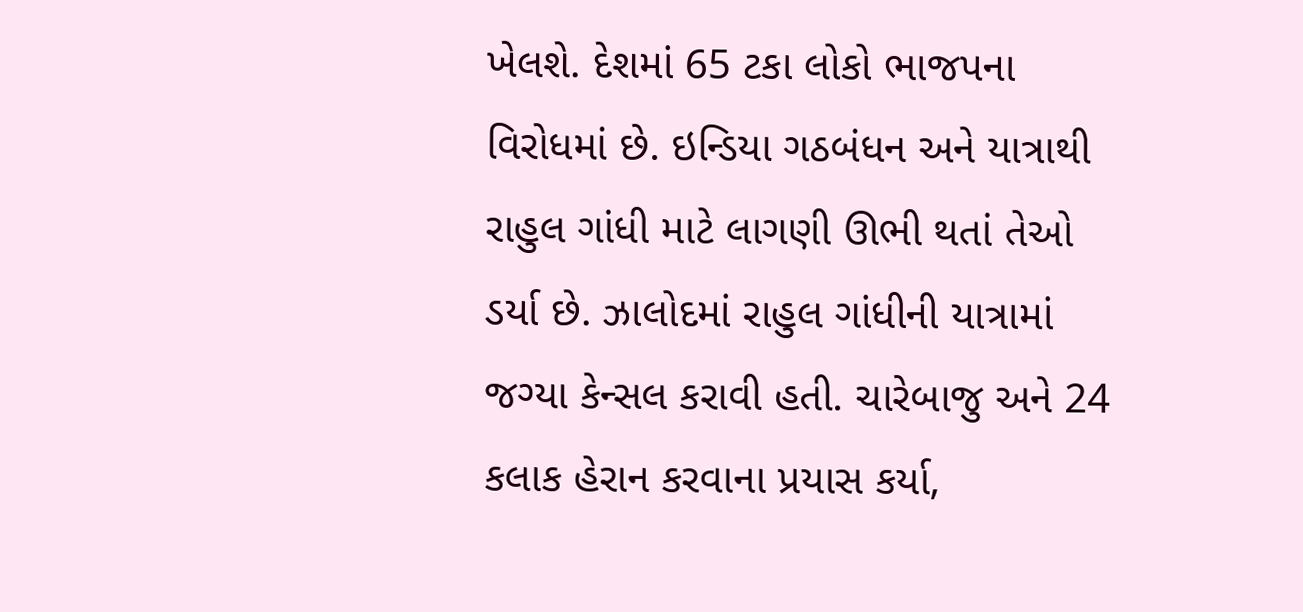ખેલશે. દેશમાં 65 ટકા લોકો ભાજપના વિરોધમાં છે. ઇન્ડિયા ગઠબંધન અને યાત્રાથી રાહુલ ગાંધી માટે લાગણી ઊભી થતાં તેઓ ડર્યા છે. ઝાલોદમાં રાહુલ ગાંધીની યાત્રામાં જગ્યા કેન્સલ કરાવી હતી. ચારેબાજુ અને 24 કલાક હેરાન કરવાના પ્રયાસ કર્યા,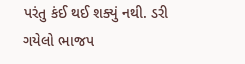પરંતુ કંઈ થઈ શક્યું નથી. ડરી ગયેલો ભાજપ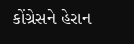કોંગ્રેસને હેરાન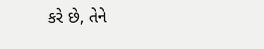કરે છે, તેને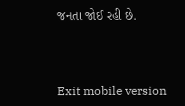જનતા જોઈ રહી છે.



Exit mobile version